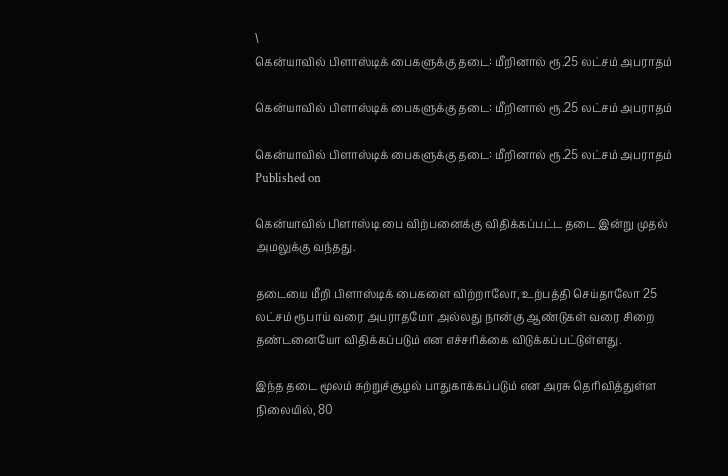\
கென்யாவில் பிளாஸ்டிக் பைகளுக்கு தடை: மீறினால் ரூ.25 லட்சம் அபராதம்

கென்யாவில் பிளாஸ்டிக் பைகளுக்கு தடை: மீறினால் ரூ.25 லட்சம் அபராதம்

கென்யாவில் பிளாஸ்டிக் பைகளுக்கு தடை: மீறினால் ரூ.25 லட்சம் அபராதம்
Published on

கென்யாவில் பிளாஸ்டி பை விற்பனைக்கு விதிக்கப்பட்ட தடை இன்று முதல் அமலுக்கு வந்தது.

தடையை மீறி பிளாஸ்டிக் பைகளை விற்றாலோ, உற்பத்தி செய்தாலோ 25 லட்சம் ரூபாய் வரை அபராதமோ அல்லது நான்கு ஆண்டுகள் வரை சிறை தண்டனையோ விதிக்கப்படும் என எச்சரிக்கை விடுக்கப்பட்டுள்ளது.

இந்த தடை மூலம் சுற்றுச்சூழல் பாதுகாக்கப்படும் என அரசு தெரிவித்துள்ள நிலையில், 80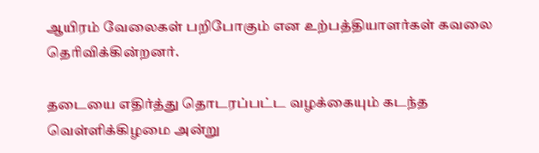ஆயிரம் வேலைகள் பறிபோகும் என உற்பத்தியாளர்கள் கவலை தெரிவிக்கின்றனர்.

தடையை எதிர்த்து தொடரப்பட்ட வழக்கையும் கடந்த வெள்ளிக்கிழமை அன்று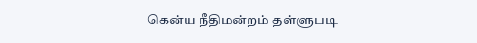கென்ய நீதிமன்றம் தள்ளுபடி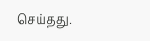செய்தது.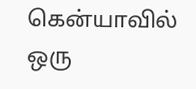கென்யாவில் ஒரு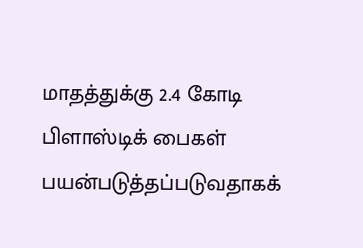மாதத்துக்கு 2.4 கோடி பிளாஸ்டிக் பைகள் பயன்படுத்தப்படுவதாகக்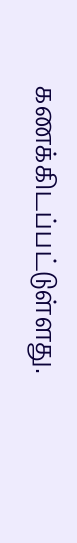கணக்கிடப்பட்டுள்ளது.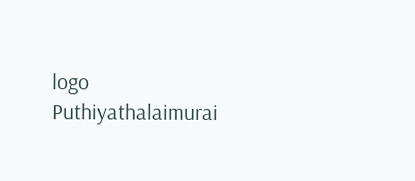logo
Puthiyathalaimurai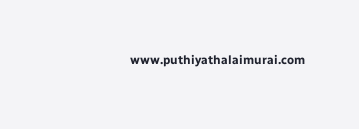www.puthiyathalaimurai.com